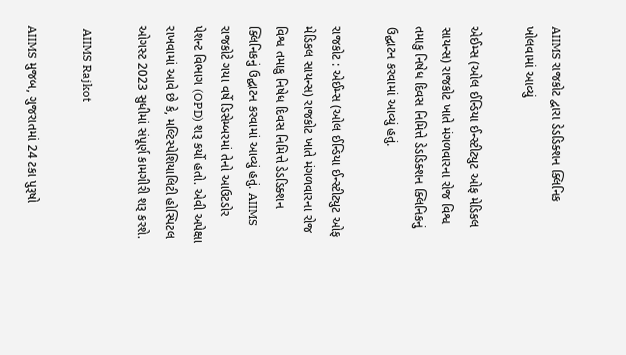AIIMS રાજકોટ દ્વારા ડેડડિક્શન ક્લિનિક ખોલવામાં આવ્યું

એઈમ્સ (ઓલ ઈન્ડિયા ઈન્સ્ટીટ્યુટ ઓફ મેડિકલ સાયન્સ) રાજકોટ ખાતે મંગળવારના રોજ વિશ્વ તમાકુ નિષેધ દિવસ નિમિત્તે ડેડડિક્શન ક્લિનિકનું ઉદ્ઘાટન કરવામાં આવ્યું હતું.

રાજકોટ : એઈમ્સ (ઓલ ઈન્ડિયા ઈન્સ્ટીટ્યુટ ઓફ મેડિકલ સાયન્સ) રાજકોટ ખાતે મંગળવારના રોજ વિશ્વ તમાકુ નિષેધ દિવસ નિમિત્તે ડેડડિક્શન ક્લિનિકનું ઉદ્ઘાટન કરવામાં આવ્યું હતું. AIIMS રાજકોટે ગયા વર્ષે ડિસેમ્બરમાં તેનો આઉટડોર પેશન્ટ વિભાગ (OPD) શરૂ કર્યો હતો. એવી અપેક્ષા રાખવામાં આવે છે કે, મલ્ટિસ્પેશિયાલિટી હોસ્પિટલ ઓગસ્ટ 2023 સુધીમાં સંપૂર્ણ કામગીરી શરૂ કરશે.

 AIIMS Rajkot

AIIMS મુજબ, ગુજરાતમાં 24 ટકા પુરૂષો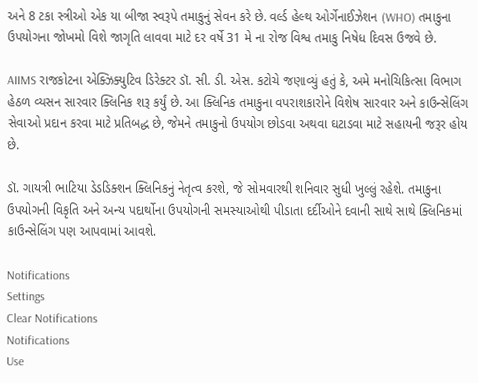અને 8 ટકા સ્ત્રીઓ એક યા બીજા સ્વરૂપે તમાકુનું સેવન કરે છે. વર્લ્ડ હેલ્થ ઓર્ગેનાઈઝેશન (WHO) તમાકુના ઉપયોગના જોખમો વિશે જાગૃતિ લાવવા માટે દર વર્ષે 31 મે ના રોજ વિશ્વ તમાકુ નિષેધ દિવસ ઉજવે છે.

AIIMS રાજકોટના એક્ઝિક્યુટિવ ડિરેક્ટર ડૉ. સી. ડી. એસ. કટોચે જણાવ્યું હતું કે, અમે મનોચિકિત્સા વિભાગ હેઠળ વ્યસન સારવાર ક્લિનિક શરૂ કર્યું છે. આ ક્લિનિક તમાકુના વપરાશકારોને વિશેષ સારવાર અને કાઉન્સેલિંગ સેવાઓ પ્રદાન કરવા માટે પ્રતિબદ્ધ છે, જેમને તમાકુનો ઉપયોગ છોડવા અથવા ઘટાડવા માટે સહાયની જરૂર હોય છે.

ડૉ. ગાયત્રી ભાટિયા ડેડડિક્શન ક્લિનિકનું નેતૃત્વ કરશે, જે સોમવારથી શનિવાર સુધી ખુલ્લું રહેશે. તમાકુના ઉપયોગની વિકૃતિ અને અન્ય પદાર્થોના ઉપયોગની સમસ્યાઓથી પીડાતા દર્દીઓને દવાની સાથે સાથે ક્લિનિકમાં કાઉન્સેલિંગ પણ આપવામાં આવશે.

Notifications
Settings
Clear Notifications
Notifications
Use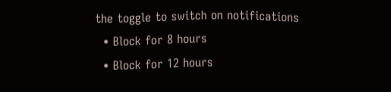the toggle to switch on notifications
  • Block for 8 hours
  • Block for 12 hours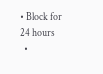• Block for 24 hours
  •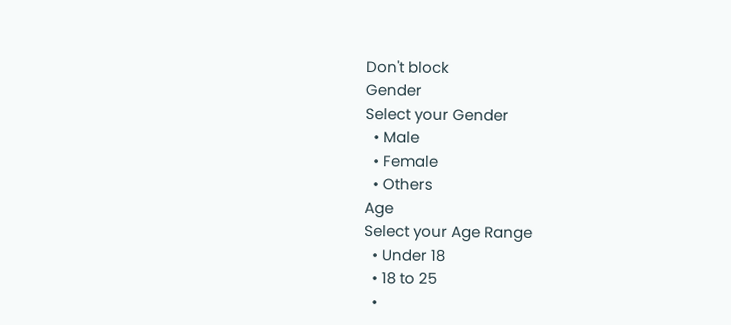Don't block
Gender
Select your Gender
  • Male
  • Female
  • Others
Age
Select your Age Range
  • Under 18
  • 18 to 25
  •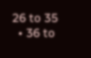26 to 35
  • 36 to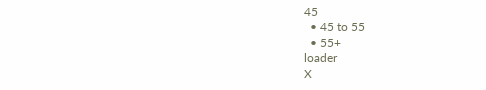45
  • 45 to 55
  • 55+
loader
X